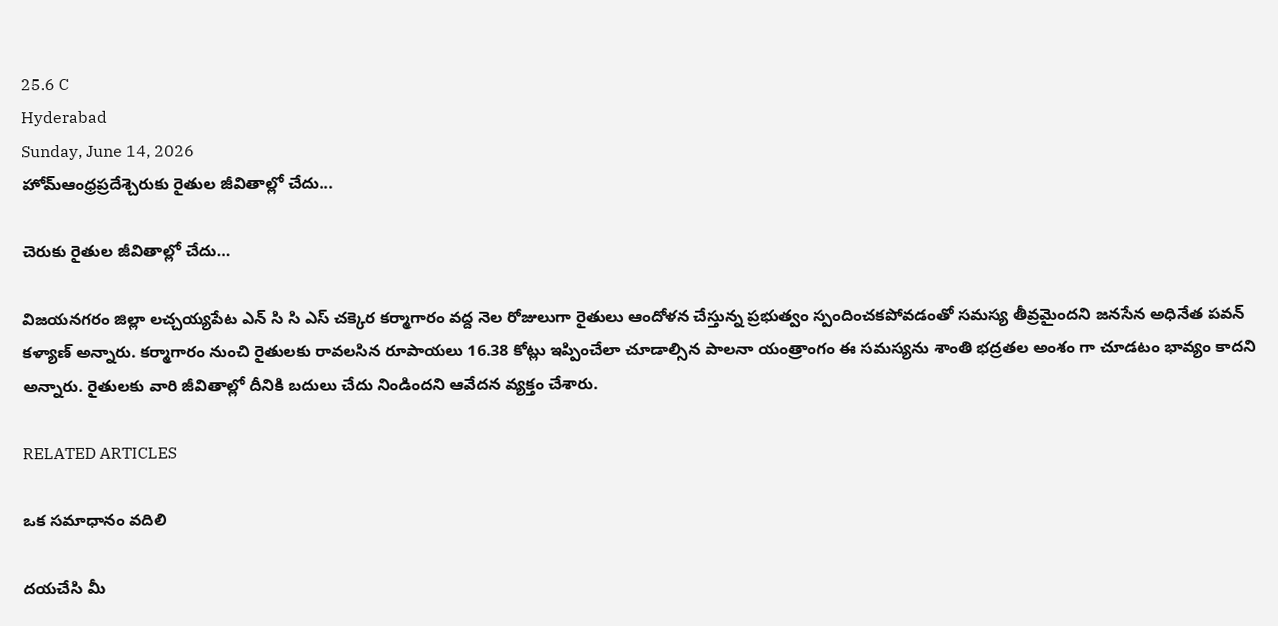25.6 C
Hyderabad
Sunday, June 14, 2026
హోమ్ఆంధ్రప్రదేశ్చెరుకు రైతుల జీవితాల్లో చేదు...

చెరుకు రైతుల జీవితాల్లో చేదు…

విజయనగరం జిల్లా లచ్చయ్యపేట ఎన్ సి సి ఎస్ చక్కెర కర్మాగారం వద్ద నెల రోజులుగా రైతులు ఆందోళన చేస్తున్న ప్రభుత్వం స్పందించకపోవడంతో సమస్య తీవ్రమైందని జనసేన అధినేత పవన్ కళ్యాణ్ అన్నారు. కర్మాగారం నుంచి రైతులకు రావలసిన రూపాయలు 16.38 కోట్లు ఇప్పించేలా చూడాల్సిన పాలనా యంత్రాంగం ఈ సమస్యను శాంతి భద్రతల అంశం గా చూడటం భావ్యం కాదని అన్నారు. రైతులకు వారి జీవితాల్లో దీనికి బదులు చేదు నిండిందని ఆవేదన వ్యక్తం చేశారు.

RELATED ARTICLES

ఒక సమాధానం వదిలి

దయచేసి మీ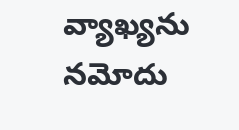వ్యాఖ్యను నమోదు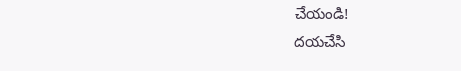చేయండి!
దయచేసి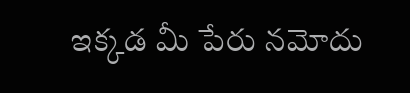ఇక్కడ మీ పేరు నమోదు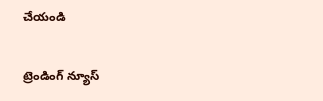చేయండి

ట్రెండింగ్ న్యూస్